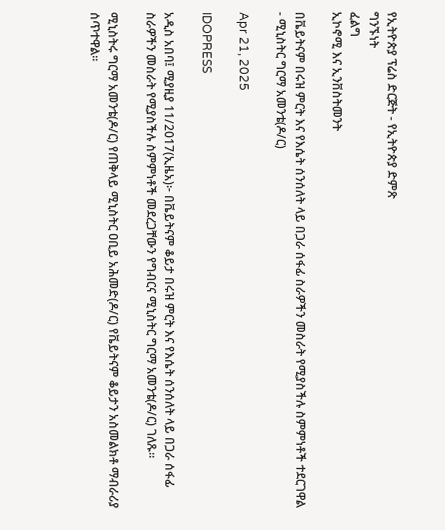የኢትዮጵያ ፕሬስ ድርጅት - የኢትዮጵያ ድምጽ
ግንኙነት
ፈልግ
ኢኮኖሚ እና ኢንቨስትመንት

በቬይትናም በሩዝ ምርት እና የእሴት ሰንሰለት ላይ በጋራ ሰፋፊ ስራዎችን መስራት የሚያስችሉ ስምምነቶች ተደርገዋል - ሚኒስትር ግርማ አመንቴ(ዶ/ር)

Apr 21, 2025

IDOPRESS

አዲስ አበባ፤ ሚያዚያ 11/2017(ኢዜአ)፦ በቬይትናም ቆይታ በሩዝ ምርት እና የእሴት ሰንሰለት ላይ በጋራ ሰፋፊ ስራዎችን መስራት የሚያስችሉ ስምምነቶች መደረጋቸውን የግብርና ሚኒስትር ግርማ አመንቴ(ዶ/ር) ገለጹ።

ሚኒስትሩ ግርማ አመንቴ(ዶ/ር) የጠቅላይ ሚኒስትር ዐቢይ አሕመድ(ዶ/ር) የቬይትናም ቆይታን አስመልክቶ ማብራሪያ ሰጥተዋል።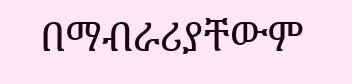በማብራሪያቸውም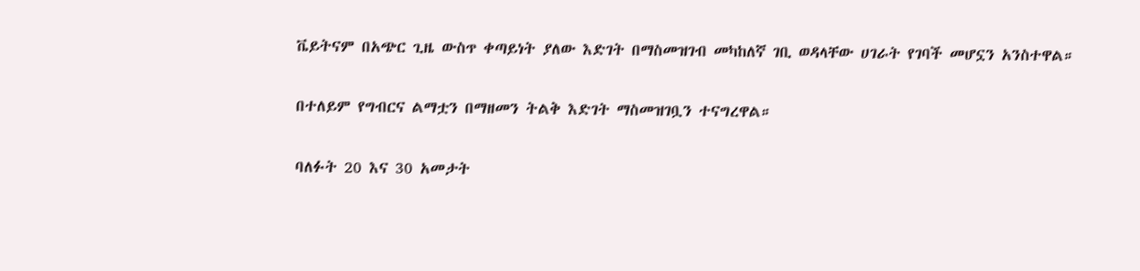ቬይትናም በአጭር ጊዜ ውስጥ ቀጣይነት ያለው እድገት በማስመዝገብ መካከለኛ ገቢ ወዳላቸው ሀገራት የገባች መሆኗን አንስተዋል።

በተለይም የግብርና ልማቷን በማዘመን ትልቅ እድገት ማስመዝገቧን ተናግረዋል።

ባለፉት 20 እና 30 አመታት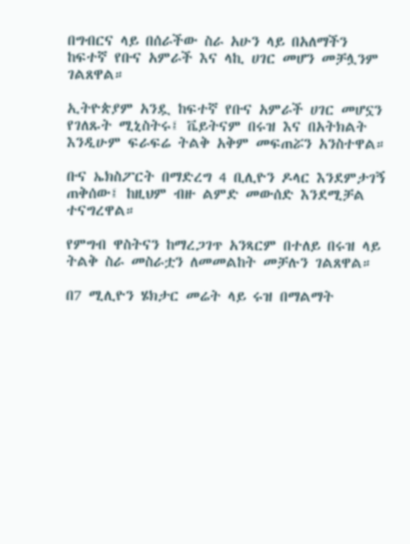በግብርና ላይ በሰራችው ስራ አሁን ላይ በአለማችን ከፍተኛ የቡና አምራች እና ላኪ ሀገር መሆን መቻሏንም ገልጸዋል።

ኢትዮጵያም አንዷ ከፍተኛ የቡና አምራች ሀገር መሆኗን የገለጹት ሚኒስትሩ፤ ቬይትናም በሩዝ እና በአትክልት እንዲሁም ፍራፍሬ ትልቅ አቅም መፍጠሯን አንስተዋል።

ቡና ኤክስፖርት በማድረግ 4 ቢሊዮን ዶላር እንደምታገኝ ጠቅሰው፤ ከዚህም ብዙ ልምድ መውሰድ እንደሚቻል ተናግረዋል።

የምግብ ዋስትናን ከማረጋገጥ አንጻርም በተለይ በሩዝ ላይ ትልቅ ስራ መስራቷን ለመመልከት መቻሉን ገልጸዋል።

በ7 ሚሊዮን ሄክታር መሬት ላይ ሩዝ በማልማት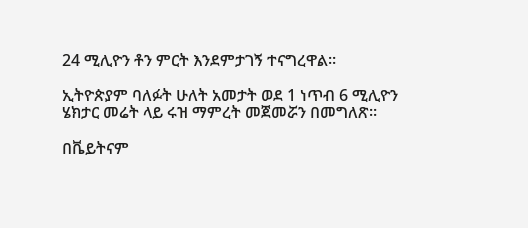24 ሚሊዮን ቶን ምርት እንደምታገኝ ተናግረዋል።

ኢትዮጵያም ባለፉት ሁለት አመታት ወደ 1 ነጥብ 6 ሚሊዮን ሄክታር መሬት ላይ ሩዝ ማምረት መጀመሯን በመግለጽ።

በቬይትናም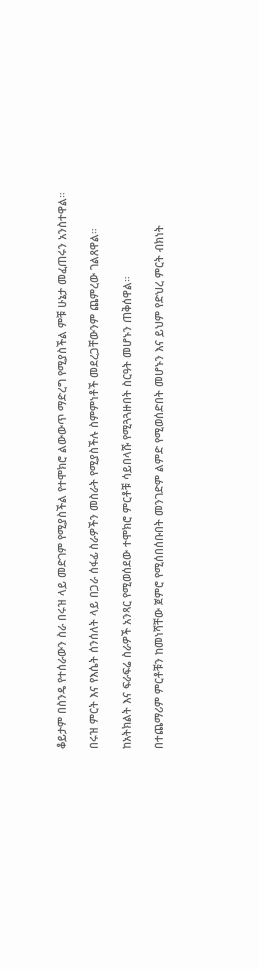ቆይታም በስንዴ የተሰራውን ስራ በሩዝ ላይ መድገም የሚያስችል የተሞክሮ ልውውጥ ማድረግ የሚያስችል ምቹ ሁኔታ መፈጠሩን አንስተዋል።

በሩዝ ምርት እና የእሴት ሰንሰለት ላይ በጋራ ሰፋፊ ስራዎችን መስራት የሚያስችሉ ስምምነቶች መደረጋቸውንም ጨምረው ገልጸዋል።

ከአትክልት እና ፍራፍሬ ስራዎች አንጻር የሚወሰደው ተሞክሮ ምርቶቹ ሳይበላሹ የሚጓጓዙበት ስርዓት መሆኑን ጠቅሰዋል።

በተጨማሪም ምርቶቹን ከመነሻቸው ጀምሮ የሚሰበሰቡበት መንገድም ልምድ የሚወሰድበት መሆኑን እና ይህም የድህረ ምርት ብክነት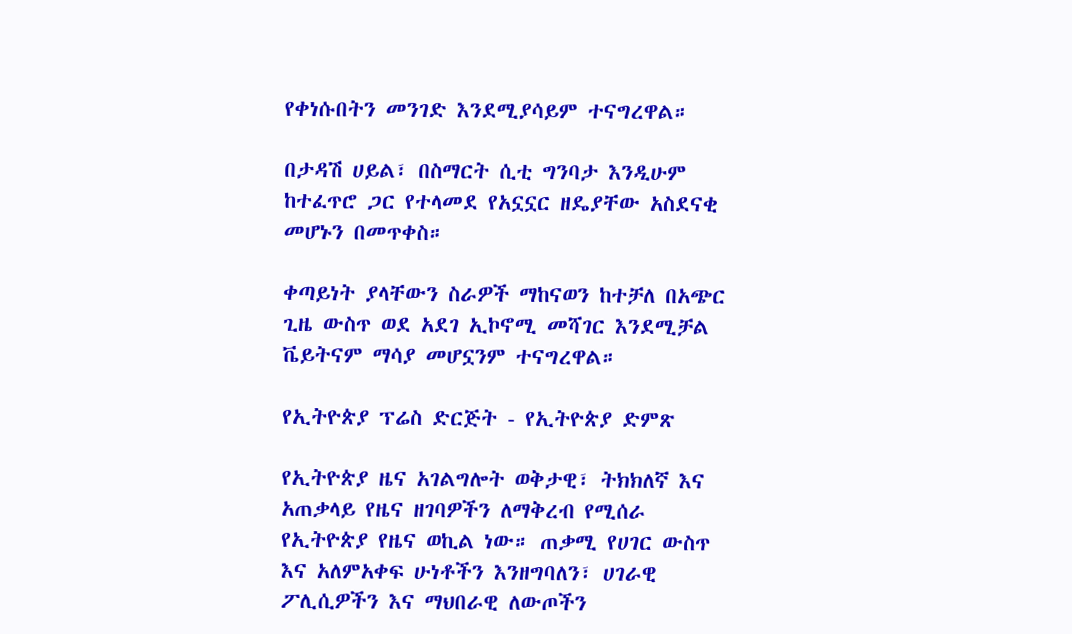የቀነሱበትን መንገድ እንደሚያሳይም ተናግረዋል።

በታዳሽ ሀይል፣ በስማርት ሲቲ ግንባታ እንዲሁም ከተፈጥሮ ጋር የተላመደ የአኗኗር ዘዴያቸው አስደናቂ መሆኑን በመጥቀስ።

ቀጣይነት ያላቸውን ስራዎች ማከናወን ከተቻለ በአጭር ጊዜ ውስጥ ወደ አደገ ኢኮኖሚ መሻገር እንደሚቻል ቬይትናም ማሳያ መሆኗንም ተናግረዋል።

የኢትዮጵያ ፕሬስ ድርጅት - የኢትዮጵያ ድምጽ

የኢትዮጵያ ዜና አገልግሎት ወቅታዊ፣ ትክክለኛ እና አጠቃላይ የዜና ዘገባዎችን ለማቅረብ የሚሰራ የኢትዮጵያ የዜና ወኪል ነው። ጠቃሚ የሀገር ውስጥ እና አለምአቀፍ ሁነቶችን እንዘግባለን፣ ሀገራዊ ፖሊሲዎችን እና ማህበራዊ ለውጦችን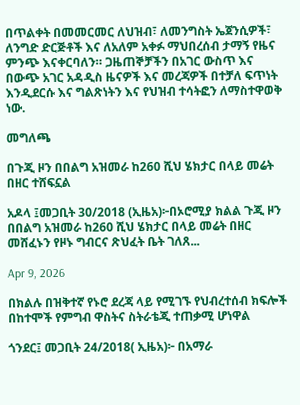በጥልቀት በመመርመር ለህዝብ፣ ለመንግስት ኤጀንሲዎች፣ ለንግድ ድርጅቶች እና ለአለም አቀፉ ማህበረሰብ ታማኝ የዜና ምንጭ እናቀርባለን። ጋዜጠኞቻችን በአገር ውስጥ እና በውጭ አገር አዳዲስ ዜናዎች እና መረጃዎች በተቻለ ፍጥነት እንዲደርሱ እና ግልጽነትን እና የህዝብ ተሳትፎን ለማስተዋወቅ ነው.

መግለጫ

በጉጂ ዞን በበልግ አዝመራ ከ260 ሺህ ሄክታር በላይ መሬት በዘር ተሸፍኗል

አዶላ ፤መጋቢት 30/2018 (ኢዜአ)፦በኦሮሚያ ክልል ጉጂ ዞን በበልግ አዝመራ ከ260 ሺህ ሄክታር በላይ መሬት በዘር መሸፈኑን የዞኑ ግብርና ጽህፈት ቤት ገለጸ...

Apr 9, 2026

በክልሉ በዝቅተኛ የኑሮ ደረጃ ላይ የሚገኙ የህብረተሰብ ክፍሎች በከተሞች የምግብ ዋስትና ስትራቴጂ ተጠቃሚ ሆነዋል

ጎንደር፤ መጋቢት 24/2018( ኢዜአ)፦ በአማራ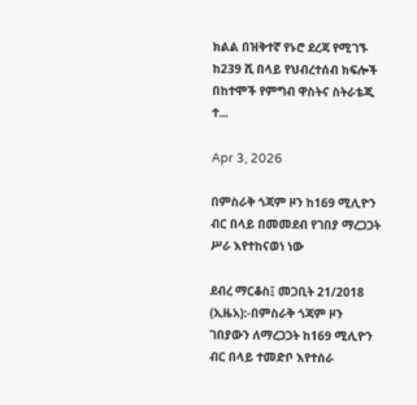ክልል በዝቅተኛ የኑሮ ደረጃ የሚገኙ ከ239 ሺ በላይ የህብረተሰብ ክፍሎች በከተሞች የምግብ ዋስትና ስትራቴጂ ተ...

Apr 3, 2026

በምስራቅ ጎጃም ዞን ከ169 ሚሊዮን ብር በላይ በመመደብ የገበያ ማረጋጋት ሥራ እየተከናወነ ነው

ደብረ ማርቆስ፤ መጋቢት 21/2018 (ኢዜአ):-በምስራቅ ጎጃም ዞን ገበያውን ለማረጋጋት ከ169 ሚሊዮን ብር በላይ ተመድቦ እየተሰራ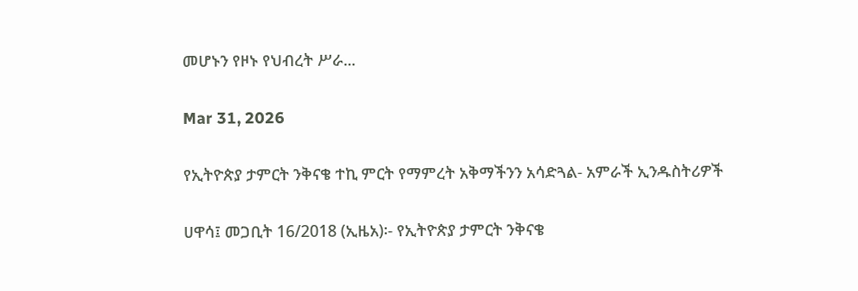መሆኑን የዞኑ የህብረት ሥራ...

Mar 31, 2026

የኢትዮጵያ ታምርት ንቅናቄ ተኪ ምርት የማምረት አቅማችንን አሳድጓል- አምራች ኢንዱስትሪዎች

ሀዋሳ፤ መጋቢት 16/2018 (ኢዜአ)፡- የኢትዮጵያ ታምርት ንቅናቄ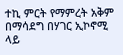ተኪ ምርት የማምረት አቅም በማሳደግ በሃገር ኢኮኖሚ ላይ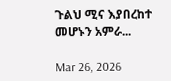ጉልህ ሚና እያበረከተ መሆኑን አምራ...

Mar 26, 2026